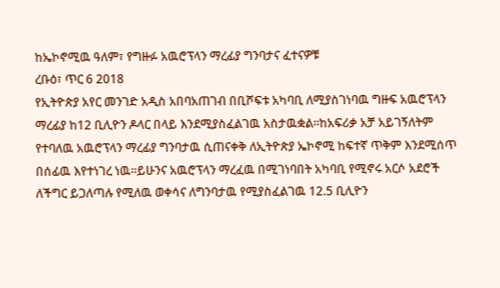ከኤኮኖሚዉ ዓለም፣ የግዙፉ አዉሮፕላን ማረፊያ ግንባታና ፈተናዎቹ
ረቡዕ፣ ጥር 6 2018
የኢትዮጵያ አየር መንገድ አዲስ አበባአጠገብ በቢሾፍቱ አካባቢ ለሚያስገነባዉ ግዙፍ አዉሮፕላን ማረፊያ ከ12 ቢሊዮን ዶላር በላይ እንደሚያስፈልገዉ አስታዉቋል።ከአፍሪቃ አቻ አይገኝለትም የተባለዉ አዉሮፕላን ማረፊያ ግንባታዉ ሲጠናቀቅ ለኢትዮጵያ ኤኮኖሚ ከፍተኛ ጥቅም እንደሚሰጥ በሰፊዉ እየተነገረ ነዉ።ይሁንና አዉሮፕላን ማረፈዉ በሚገነባበት አካባቢ የሚኖሩ አርሶ አደሮች ለችግር ይጋለጣሉ የሚለዉ ወቀሳና ለግንባታዉ የሚያስፈልገዉ 12.5 ቢሊዮን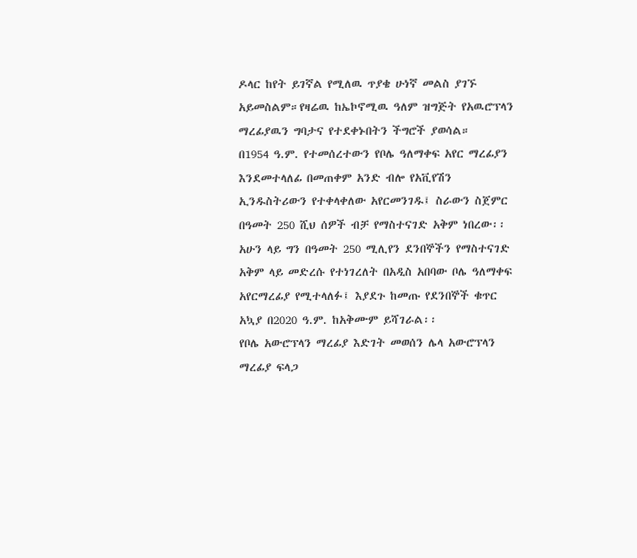ዶላር ከየት ይገኛል የሚለዉ ጥያቄ ሁነኛ መልስ ያገኙ አይመስልም።የዛሬዉ ከኤኮኖሚዉ ዓለም ዝግጅት የአዉሮፕላን ማረፊያዉን ግባታና የተደቀኑበትን ችግሮች ያወሳል።
በ1954 ዓ.ም. የተመሰረተውን የቦሌ ዓለማቀፍ አየር ማረፊያን እንደመተላለፊ በመጠቀም አንድ ብሎ የአቪየሽን ኢንዱስትሪውን የተቀላቀለው አየርመንገዱ፤ ስራውን ስጀምር በዓመት 250 ሺህ ሰዎች ብቻ የማስተናገድ አቅም ነበረው፡፡ አሁን ላይ ግን በዓመት 250 ሚሊየን ደንበኞችን የማስተናገድ አቅም ላይ መድረሱ የተነገረለት በአዲስ አበባው ቦሌ ዓለማቀፍ አየርማረፊያ የሚተላለፉ፤ እያደጉ ከመጡ የደንበኞች ቁጥር አኳያ በ2020 ዓ.ም. ከአቅሙም ይሻገራል፡፡
የቦሌ አውሮፕላን ማረፊያ እድገት መወሰን ሌላ አውሮፕላን ማረፊያ ፍላጋ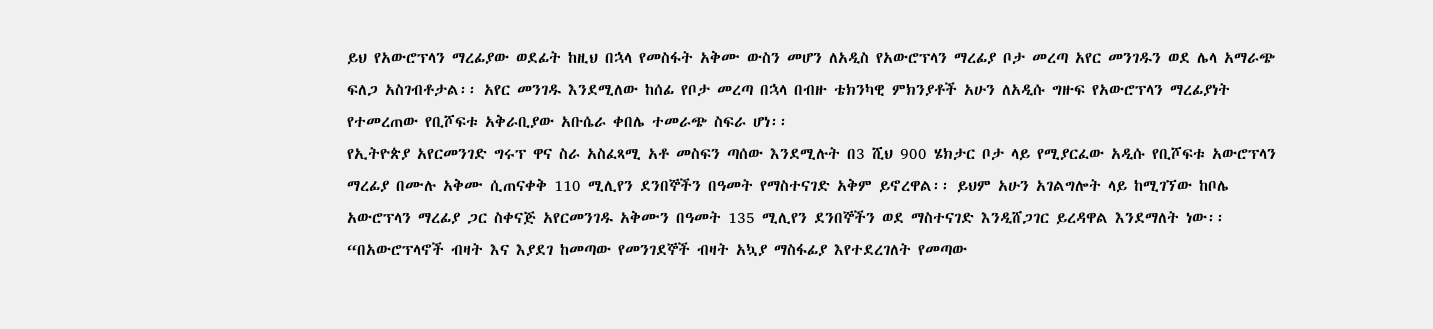ይህ የአውሮፕላን ማረፊያው ወደፊት ከዚህ በኋላ የመስፋት አቅሙ ውስን መሆን ለአዲስ የአውሮፕላን ማረፊያ ቦታ መረጣ አየር መንገዱን ወደ ሌላ አማራጭ ፍለጋ አስገብቶታል፡፡ አየር መንገዱ እንደሚለው ከሰፊ የቦታ መረጣ በኋላ በብዙ ቴክንካዊ ምክንያቶች አሁን ለአዲሱ ግዙፍ የአውሮፕላን ማረፊያነት የተመረጠው የቢሾፍቱ አቅራቢያው አቡሴራ ቀበሌ ተመራጭ ስፍራ ሆነ፡፡
የኢትዮጵያ አየርመንገድ ግሩፕ ዋና ስራ አስፈጻሚ አቶ መስፍን ጣሰው እንደሚሉት በ3 ሺህ 900 ሄክታር ቦታ ላይ የሚያርፈው አዲሱ የቢሾፍቱ አውሮፕላን ማረፊያ በሙሉ አቅሙ ሲጠናቀቅ 110 ሚሊየን ደንበኞችን በዓመት የማስተናገድ አቅም ይኖረዋል፡፡ ይህም አሁን አገልግሎት ላይ ከሚገኘው ከቦሌ አውሮፕላን ማረፊያ ጋር ስቀናጅ አየርመንገዱ አቅሙን በዓመት 135 ሚሊየን ደንበኞችን ወደ ማስተናገድ እንዲሸጋገር ይረዳዋል እንደማለት ነው፡፡ “በአውሮፕላኖች ብዛት እና እያደገ ከመጣው የመንገደኞች ብዛት አኳያ ማስፋፊያ እየተደረገለት የመጣው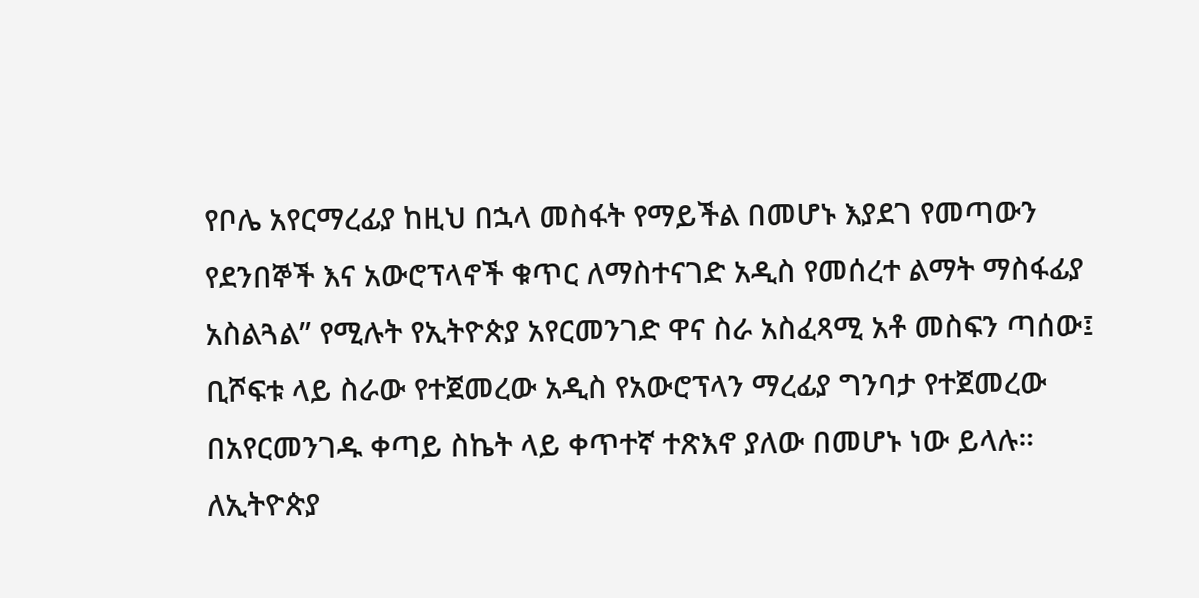የቦሌ አየርማረፊያ ከዚህ በኋላ መስፋት የማይችል በመሆኑ እያደገ የመጣውን የደንበኞች እና አውሮፕላኖች ቁጥር ለማስተናገድ አዲስ የመሰረተ ልማት ማስፋፊያ አስልጓል” የሚሉት የኢትዮጵያ አየርመንገድ ዋና ስራ አስፈጻሚ አቶ መስፍን ጣሰው፤ ቢሾፍቱ ላይ ስራው የተጀመረው አዲስ የአውሮፕላን ማረፊያ ግንባታ የተጀመረው በአየርመንገዱ ቀጣይ ስኬት ላይ ቀጥተኛ ተጽእኖ ያለው በመሆኑ ነው ይላሉ።
ለኢትዮጵያ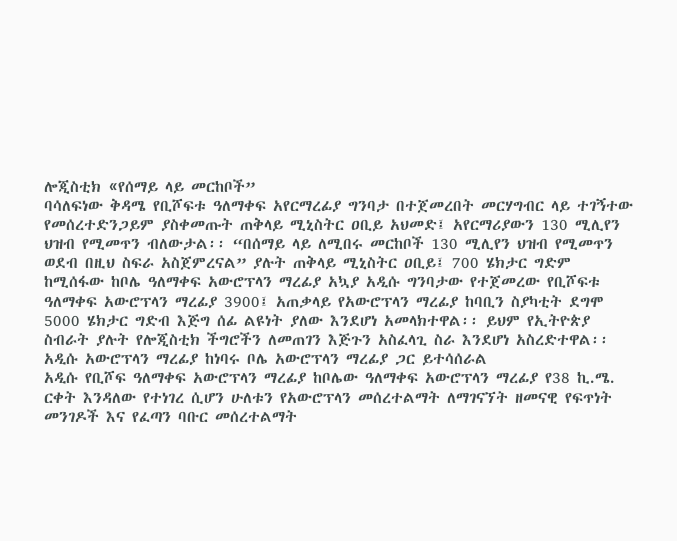ሎጂስቲክ «የሰማይ ላይ መርከቦች”
ባሳለፍነው ቅዳሜ የቢሾፍቱ ዓለማቀፍ አየርማረፊያ ግንባታ በተጀመረበት መርሃግብር ላይ ተገኝተው የመሰረተድንጋይም ያስቀመጡት ጠቅላይ ሚኒስትር ዐቢይ አህመድ፤ አየርማሪያውን 130 ሚሊየን ህዝብ የሚመጥን ብለውታል፡፡ “በሰማይ ላይ ለሚበሩ መርከቦች 130 ሚሊየን ህዝብ የሚመጥን ወደብ በዚህ ስፍራ አስጀምረናል” ያሉት ጠቅላይ ሚኒስትር ዐቢይ፤ 700 ሄክታር ግድም ከሚሰፋው ከቦሌ ዓለማቀፍ አውሮፕላን ማረፊያ አኳያ አዲሱ ግንባታው የተጀመረው የቢሾፍቱ ዓለማቀፍ አውሮፕላን ማረፊያ 3900፤ አጠቃላይ የአውሮፕላን ማረፊያ ከባቢን ስያካቲት ደግሞ 5000 ሄክታር ግድብ እጅግ ሰፊ ልዩነት ያለው እንደሆነ አመላክተዋል፡፡ ይህም የኢትዮጵያ ስብራት ያሉት የሎጂስቲክ ችግሮችን ለመጠገን እጅጉን አስፈላጊ ስራ እንደሆነ አስረድተዋል፡፡
አዲሱ አውሮፕላን ማረፊያ ከነባሩ ቦሌ አውሮፕላን ማረፊያ ጋር ይተሳሰራል
አዲሱ የቢሾፍ ዓለማቀፍ አውሮፕላን ማረፊያ ከቦሌው ዓለማቀፍ አውሮፕላን ማረፊያ የ38 ኪ.ሜ. ርቀት እንዳለው የተነገረ ሲሆን ሁለቱን የአውሮፕላን መሰረተልማት ለማገናኘት ዘመናዊ የፍጥነት መንገዶች እና የፈጣን ባቡር መሰረተልማት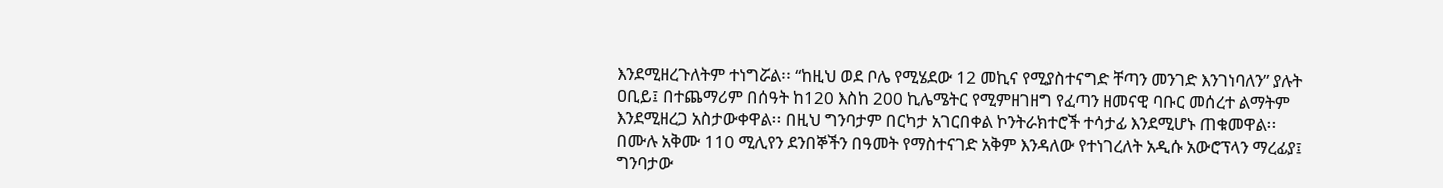እንደሚዘረጉለትም ተነግሯል፡፡ “ከዚህ ወደ ቦሌ የሚሄደው 12 መኪና የሚያስተናግድ ቸጣን መንገድ እንገነባለን” ያሉት ዐቢይ፤ በተጨማሪም በሰዓት ከ120 እስከ 200 ኪሌሜትር የሚምዘገዘግ የፈጣን ዘመናዊ ባቡር መሰረተ ልማትም እንደሚዘረጋ አስታውቀዋል፡፡ በዚህ ግንባታም በርካታ አገርበቀል ኮንትራክተሮች ተሳታፊ እንደሚሆኑ ጠቁመዋል፡፡
በሙሉ አቅሙ 110 ሚሊየን ደንበኞችን በዓመት የማስተናገድ አቅም እንዳለው የተነገረለት አዲሱ አውሮፕላን ማረፊያ፤ ግንባታው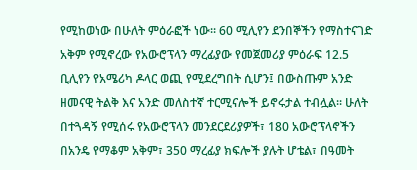የሚከወነው በሁለት ምዕራፎች ነው፡፡ 60 ሚሊየን ደንበኞችን የማስተናገድ አቅም የሚኖረው የአውሮፕላን ማረፊያው የመጀመሪያ ምዕራፍ 12.5 ቢሊየን የአሜሪካ ዶላር ወጪ የሚደረግበት ሲሆን፤ በውስጡም አንድ ዘመናዊ ትልቅ እና አንድ መለስተኛ ተርሚናሎች ይኖሩታል ተብሏል፡፡ ሁለት በተጓዳኝ የሚሰሩ የአውሮፕላን መንደርደሪያዎች፣ 180 አውሮፕላኖችን በአንዴ የማቆም አቅም፣ 350 ማረፊያ ክፍሎች ያሉት ሆቴል፣ በዓመት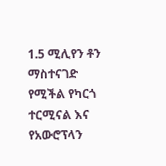1.5 ሚሊየን ቶን ማስተናገድ የሚችል የካርጎ ተርሚናል እና የአውሮፕላን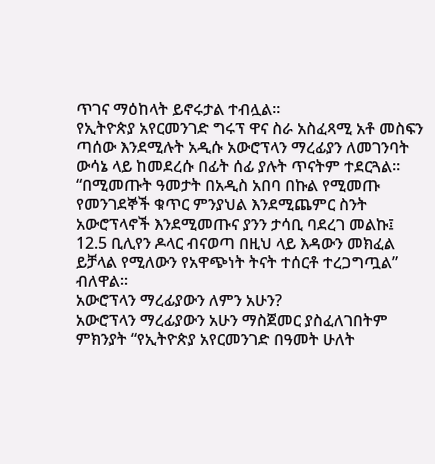ጥገና ማዕከላት ይኖሩታል ተብሏል፡፡
የኢትዮጵያ አየርመንገድ ግሩፕ ዋና ስራ አስፈጻሚ አቶ መስፍን ጣሰው እንደሚሉት አዲሱ አውሮፕላን ማረፊያን ለመገንባት ውሳኔ ላይ ከመደረሱ በፊት ሰፊ ያሉት ጥናትም ተደርጓል፡፡ “በሚመጡት ዓመታት በአዲስ አበባ በኩል የሚመጡ የመንገደኞች ቁጥር ምንያህል እንደሚጨምር ስንት አውሮፕላኖች እንደሚመጡና ያንን ታሳቢ ባደረገ መልኩ፤ 12.5 ቢሊየን ዶላር ብናወጣ በዚህ ላይ እዳውን መክፈል ይቻላል የሚለውን የአዋጭነት ትናት ተሰርቶ ተረጋግጧል” ብለዋል፡፡
አውሮፕላን ማረፊያውን ለምን አሁን?
አውሮፕላን ማረፊያውን አሁን ማስጀመር ያስፈለገበትም ምክንያት “የኢትዮጵያ አየርመንገድ በዓመት ሁለት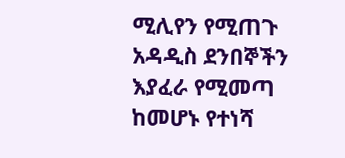ሚሊየን የሚጠጉ አዳዲስ ደንበኞችን እያፈራ የሚመጣ ከመሆኑ የተነሻ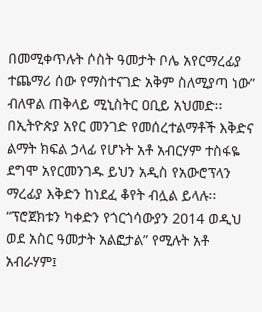በመሚቀጥሉት ሶስት ዓመታት ቦሌ አየርማረፊያ ተጨማሪ ሰው የማስተናገድ አቅም ስለሚያጣ ነው” ብለዋል ጠቅላይ ሚኒስትር ዐቢይ አህመድ፡፡
በኢትዮጵያ አየር መንገድ የመሰረተልማቶች እቅድና ልማት ክፍል ኃላፊ የሆኑት አቶ አብርሃም ተስፋዬ ደግሞ አየርመንገዱ ይህን አዲስ የአውሮፕላን ማረፊያ እቅድን ከነደፈ ቆየት ብሏል ይላሉ፡፡ “ፕሮጀክቱን ካቀድን የጎርጎሳውያን 2014 ወዲህ ወደ አስር ዓመታት አልፎታል” የሚሉት አቶ አብራሃም፤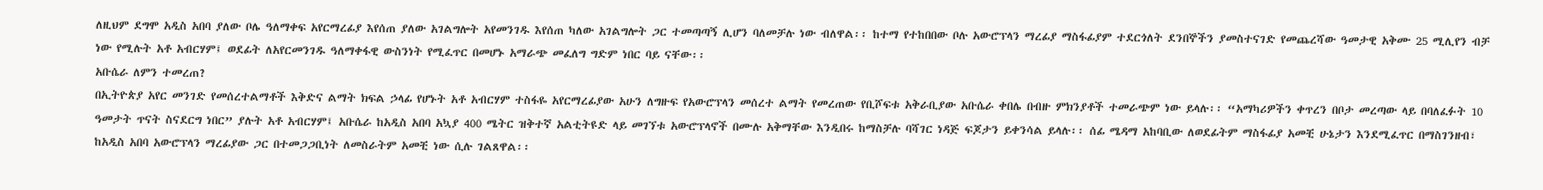ለዚህም ደግሞ አዲስ አበባ ያለው ቦሌ ዓለማቀፍ አየርማረፊያ እየሰጠ ያለው አገልግሎት አየመንገዱ እየሰጠ ካለው አገልግሎት ጋር ተመጣጣኝ ሊሆን ባለመቻሉ ነው ብለዋል፡፡ ከተማ የተከበበው ቦሉ አውሮፕላን ማረፊያ ማስፋፊያም ተደርጎለት ደንበኞችን ያመስተናገድ የመጨረሻው ዓመታዊ አቅሙ 25 ሚሊየን ብቻ ነው የሚሉት አቶ አብርሃም፤ ወደፊት ለአየርመንገዱ ዓለማቀፋዊ ውስንነት የሚፈጥር በመሆኑ አማራጭ መፈለግ ግድም ነበር ባይ ናቸው፡፡
አቡሴራ ለምን ተመረጠ?
በኢትዮጵያ አየር መንገድ የመሰረተልማቶች እቅድና ልማት ክፍል ኃላፊ የሆኑት አቶ አብርሃም ተስፋዬ አየርማረፊያው አሁን ለግዙፍ የአውሮፕላን መሰረተ ልማት የመረጠው የቢሾፍቱ አቅራቢያው አቡሴራ ቀበሌ በብዙ ምክንያቶች ተመራጭም ነው ይላሉ፡፡ “አማካሪዎችን ቀጥረን በቦታ መረጣው ላይ በባለፈፉት 10 ዓመታት ጥናት ስናደርግ ነበር” ያሉት አቶ አብርሃም፤ አቡሴራ ከአዲስ አበባ አኳያ 400 ሜትር ዝቅተኛ አልቲትዩድ ላይ መገኘቱ አውሮፕላኖች በሙሉ አቅማቸው እንዲበሩ ከማስቻሉ ባሻገር ነዳጅ ፍጆታን ይቀንሳል ይላሉ፡፡ ሰፊ ሜዳማ አከባቢው ለወደፊትም ማስፋፊያ አመቺ ሁኔታን እንደሚፈጥር በማስገንዘብ፣ ከአዲስ አበባ አውሮፕላን ማረፊያው ጋር በተመጋጋቢነት ለመስራትም አመቺ ነው ሲሉ ገልጸዋል፡፡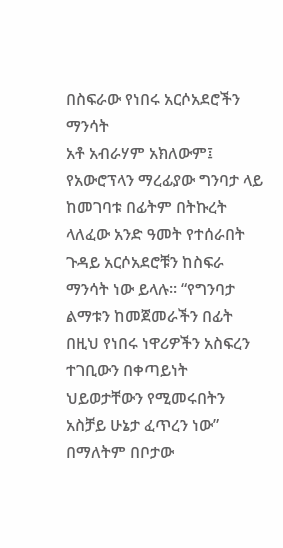በስፍራው የነበሩ አርሶአደሮችን ማንሳት
አቶ አብራሃም አክለውም፤ የአውሮፕላን ማረፊያው ግንባታ ላይ ከመገባቱ በፊትም በትኩረት ላለፈው አንድ ዓመት የተሰራበት ጉዳይ አርሶአደሮቹን ከስፍራ ማንሳት ነው ይላሉ፡፡ “የግንባታ ልማቱን ከመጀመራችን በፊት በዚህ የነበሩ ነዋሪዎችን አስፍረን ተገቢውን በቀጣይነት ህይወታቸውን የሚመሩበትን አስቻይ ሁኔታ ፈጥረን ነው” በማለትም በቦታው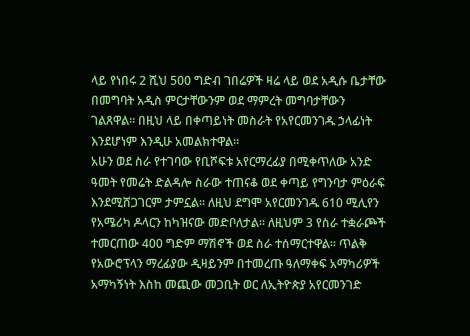ላይ የነበሩ 2 ሺህ 500 ግድብ ገበሬዎች ዛሬ ላይ ወደ አዲሱ ቤታቸው በመግባት አዲስ ምርታቸውንም ወደ ማምረት መግባታቸውን ገልጸዋል፡፡ በዚህ ላይ በቀጣይነት መስራት የአየርመንገዱ ኃላፊነት እንደሆነም እንዲሁ አመልክተዋል፡፡
አሁን ወደ ስራ የተገባው የቢሾፍቱ አየርማረፊያ በሚቀጥለው አንድ ዓመት የመሬት ድልዳሎ ስራው ተጠናቆ ወደ ቀጣይ የግንባታ ምዕራፍ እንደሚሸጋገርም ታምኗል፡፡ ለዚህ ደግሞ አየርመንገዱ 610 ሚሊየን የአሜሪካ ዶላርን ከካዝናው መድቦለታል፡፡ ለዚህም 3 የስራ ተቋራጮች ተመርጠው 400 ግድም ማሽኖች ወደ ስራ ተሰማርተዋል፡፡ ጥልቅ የአውሮፕላን ማረፊያው ዲዛይንም በተመረጡ ዓለማቀፍ አማካሪዎች አማካኝነት እስከ መጪው መጋቢት ወር ለኢትዮጵያ አየርመንገድ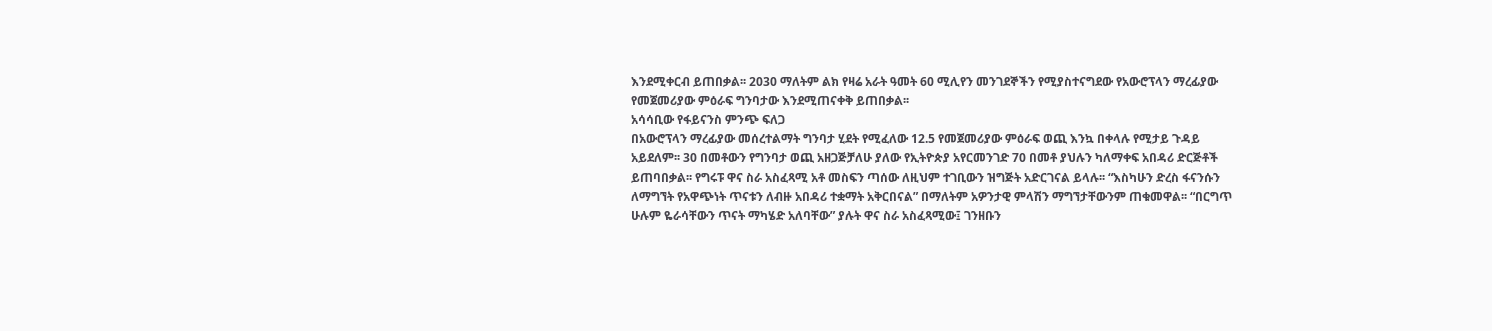እንደሚቀርብ ይጠበቃል፡፡ 2030 ማለትም ልክ የዛሬ አራት ዓመት 60 ሚሊየን መንገደኞችን የሚያስተናግደው የአውሮፕላን ማረፊያው የመጀመሪያው ምዕራፍ ግንባታው እንደሚጠናቀቅ ይጠበቃል፡፡
አሳሳቢው የፋይናንስ ምንጭ ፍለጋ
በአውሮፕላን ማረፊያው መሰረተልማት ግንባታ ሂደት የሚፈለው 12.5 የመጀመሪያው ምዕራፍ ወጪ እንኳ በቀላሉ የሚታይ ጉዳይ አይደለም፡፡ 30 በመቶውን የግንባታ ወጪ አዘጋጅቻለሁ ያለው የኢትዮጵያ አየርመንገድ 70 በመቶ ያህሉን ካለማቀፍ አበዳሪ ድርጅቶች ይጠባበቃል፡፡ የግሩፑ ዋና ስራ አስፈጻሚ አቶ መስፍን ጣሰው ለዚህም ተገቢውን ዝግጅት አድርገናል ይላሉ፡፡ “እስካሁን ድረስ ፋናንሱን ለማግኘት የአዋጭነት ጥናቱን ለብዙ አበዳሪ ተቋማት አቅርበናል” በማለትም አዎንታዊ ምላሽን ማግኘታቸውንም ጠቁመዋል፡፡ “በርግጥ ሁሉም ዬራሳቸውን ጥናት ማካሄድ አለባቸው” ያሉት ዋና ስራ አስፈጻሚው፤ ገንዘቡን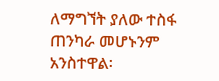ለማግኘት ያለው ተስፋ ጠንካራ መሆኑንም አንስተዋል፡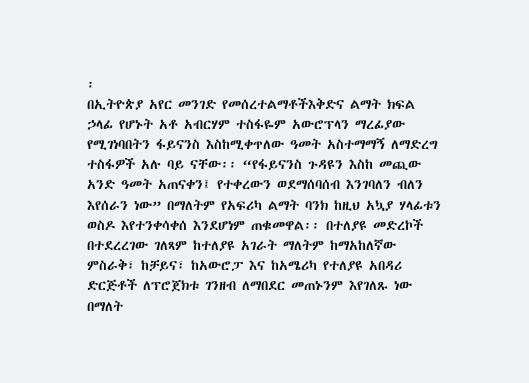፡
በኢትዮጵያ አየር መንገድ የመሰረተልማቶችእቅድና ልማት ክፍል ኃላፊ የሆኑት አቶ አብርሃም ተስፋዬም አውሮፕላን ማረፊያው የሚገነባበትን ፋይናንስ እስከሚቀጥለው ዓመት አስተማማኝ ለማድረግ ተስፋዎች አሉ ባይ ናቸው፡፡ “የፋይናንስ ጉዳዩን እስከ መጪው አንድ ዓመት አጠናቀን፤ የተቀረውን ወደማሰባሰብ እንገባለን ብለን እየሰራን ነው” በማለትም የአፍሪካ ልማት ባንክ ከዚህ አኳያ ሃላፊቱን ወስዶ እየተንቀሳቀሰ እንደሆነም ጠቁመዋል፡፡ በተለያዩ መድረኮች በተደረረገው ገለጻም ከተለያዩ አገራት ማለትም ከማአከለኛው ምስራቅ፣ ከቻይና፣ ከአውሮፓ እና ከአሜሪካ የተለያዩ አበዳሪ ድርጅቶች ለፕሮጀክቱ ገንዘብ ለማበደር መጠኑንም እየገለጹ ነው በማለት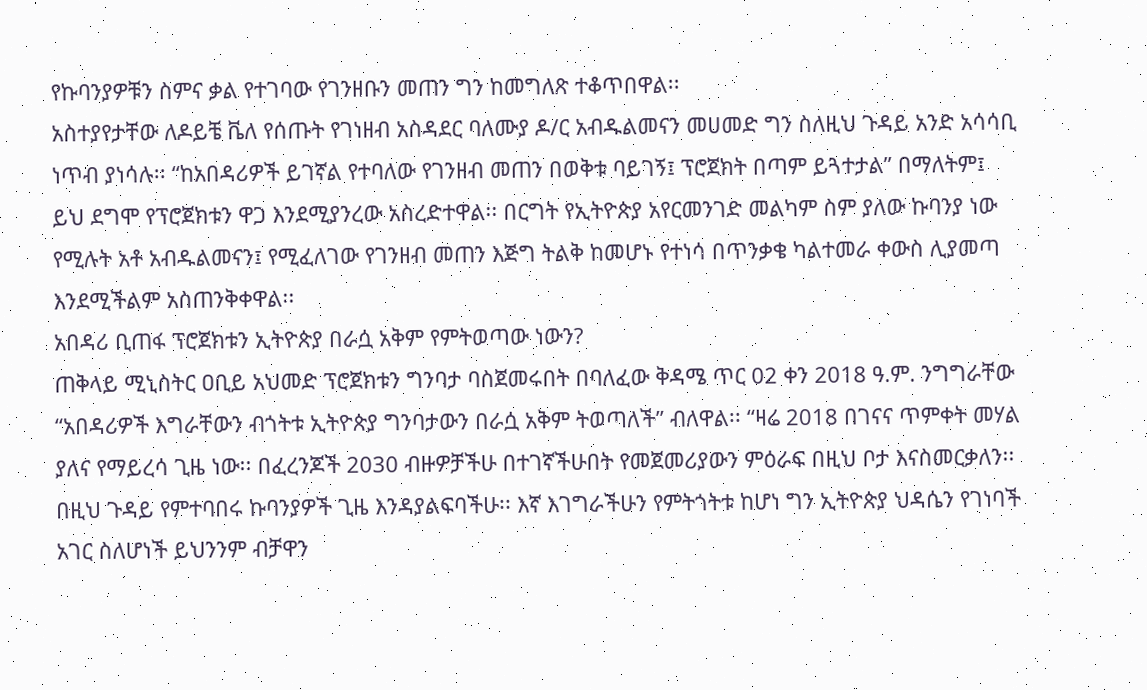የኩባንያዎቹን ስምና ቃል የተገባው የገንዘቡን መጠን ግን ከመግለጽ ተቆጥበዋል፡፡
አስተያየታቸው ለዶይቼ ቬለ የሰጡት የገነዘብ አስዳደር ባለሙያ ዶ/ር አብዱልመናን መሀመድ ግን ስለዚህ ጉዳይ አንድ አሳሳቢ ነጥብ ያነሳሉ፡፡ “ከአበዳሪዎች ይገኛል የተባለው የገንዘብ መጠን በወቅቱ ባይገኝ፤ ፕሮጀክት በጣም ይጓተታል” በማለትም፤ ይህ ደግሞ የፕሮጀክቱን ዋጋ እንደሚያንረው አስረድተዋል፡፡ በርግት የኢትዮጵያ አየርመንገድ መልካም ስም ያለው ኩባንያ ነው የሚሉት አቶ አብዱልመናን፤ የሚፈለገው የገንዘብ መጠን እጅግ ትልቅ ከመሆኑ የተነሳ በጥንቃቄ ካልተመራ ቀውስ ሊያመጣ እንደሚችልም አስጠንቅቀዋል፡፡
አበዳሪ ቢጠፋ ፕሮጀክቱን ኢትዮጵያ በራሷ አቅም የምትወጣው ነውን?
ጠቅላይ ሚኒስትር ዐቢይ አህመድ ፕሮጀክቱን ግንባታ ባስጀመሩበት በባለፈው ቅዳሜ ጥር 02 ቀን 2018 ዓ.ም. ንግግራቸው “አበዳሪዎች እግራቸውን ብጎትቱ ኢትዮጵያ ግንባታውን በራሷ አቅም ትወጣለች” ብለዋል፡፡ “ዛሬ 2018 በገናና ጥምቀት መሃል ያለና የማይረሳ ጊዜ ነው፡፡ በፈረንጆች 2030 ብዙዎቻችሁ በተገኛችሁበት የመጀመሪያውን ምዕራፍ በዚህ ቦታ እናስመርቃለን፡፡ በዚህ ጉዳይ የምተባበሩ ኩባንያዎች ጊዜ እንዳያልፍባችሁ፡፡ እኛ እገግራችሁን የምትጎትቱ ከሆነ ግን ኢትዮጵያ ህዳሴን የገነባች አገር ስለሆነች ይህንንም ብቻዋን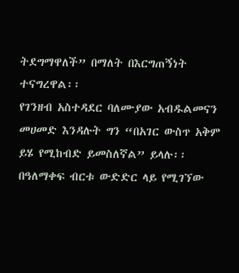ትደግማዋለች” በማለት በእርግጠኝነት ተናግረዋል፡፡
የገንዘብ አስተዳደር ባለሙያው አብዱልመናን መሀመድ እንዳሉት ግን “በአገር ውስጥ አቅም ይሄ የሚከብድ ይመስለኛል” ይላሉ፡፡
በዓለማቀፍ ብርቱ ውድድር ላይ የሚገኘው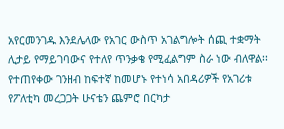አየርመንገዱ እንደሌላው የአገር ውስጥ አገልግሎት ሰጪ ተቋማት ሊታይ የማይገባውና የተለየ ጥንቃቄ የሚፈልግም ስራ ነው ብለዋል፡፡ የተጠየቀው ገንዘብ ከፍተኛ ከመሆኑ የተነሳ አበዳሪዎች የአገሪቱ የፖለቲካ መረጋጋት ሁናቴን ጨምሮ በርካታ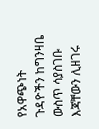የአዋጭነት ጉዳዮችን ከግንዛቤ ውስጥ ሳያስገቡ እጃቸውን ሊዘገሩ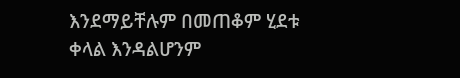እንደማይቸሉም በመጠቆም ሂደቱ ቀላል እንዳልሆንም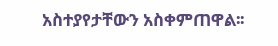አስተያየታቸውን አስቀምጠዋል፡፡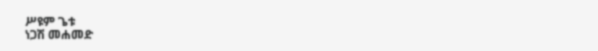ሥዩም ጌቱ
ነጋሽ መሐመድ